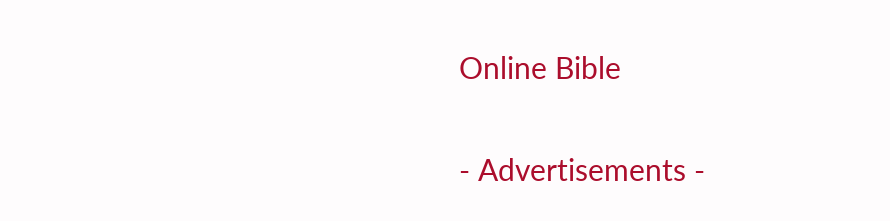Online Bible

- Advertisements -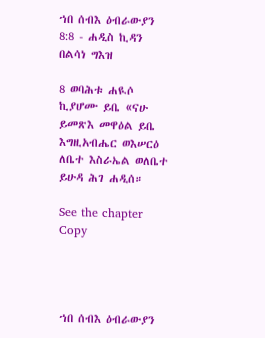ኀበ ሰብእ ዕብራውያን 8:8 - ሐዲስ ኪዳን በልሳነ ግእዝ

8 ወባሕቱ ሐዪሶ ኪያሆሙ ይቤ «ናሁ ይመጽእ መዋዕል ይቤ እግዚአብሔር ወእሠርዕ ለቤተ እስራኤል ወለቤተ ይሁዳ ሕገ ሐዲሰ።

See the chapter Copy




ኀበ ሰብእ ዕብራውያን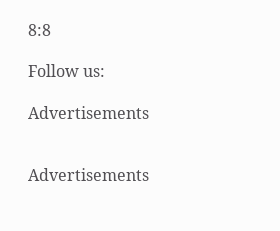8:8

Follow us:

Advertisements


Advertisements